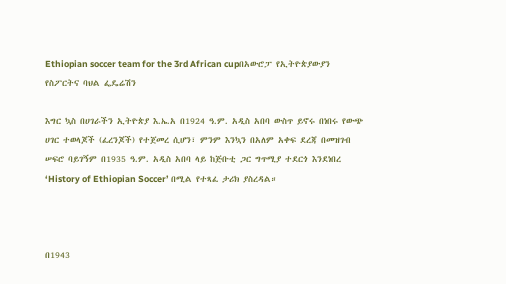Ethiopian soccer team for the 3rd African cupበአውሮፓ የኢትዮጵያውያን የስፖርትና ባህል ፌዴሬሽን

እግር ኳስ በሀገራችን ኢትዮጵያ እ.ኤ.አ በ1924 ዓ.ም. አዲስ አበባ ውስጥ ይኖሩ በነበሩ የውጭ ሀገር ተወላጆች (ፈረንጆች) የተጀመረ ሲሆን፣ ምንም እንኳን በአለም አቀፍ ደረጃ በመዝገብ ሠፍሮ ባይገኝም በ1935 ዓ.ም. አዲስ አበባ ላይ ከጅቡቲ ጋር ግጥሚያ ተደርጎ እንደነበረ ‘History of Ethiopian Soccer’ በሚል የተጻፈ ታሪክ ያስረዳል።



በ1943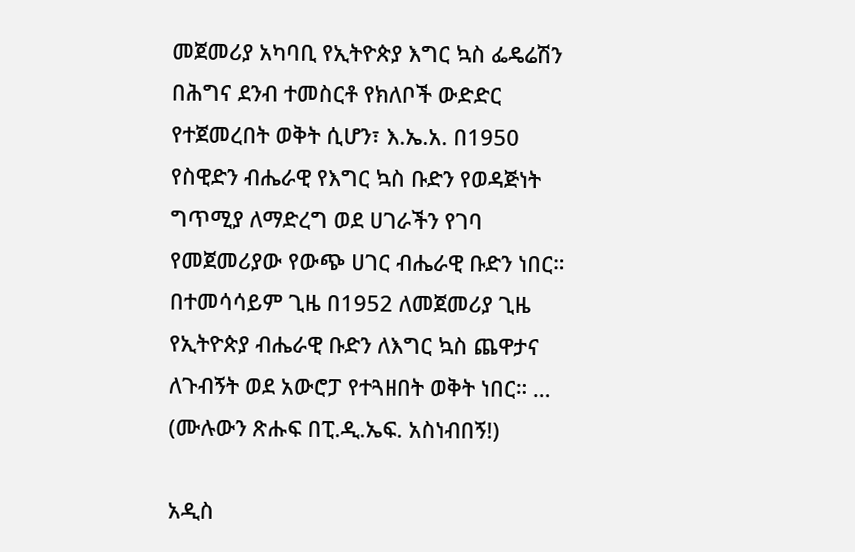መጀመሪያ አካባቢ የኢትዮጵያ እግር ኳስ ፌዴሬሽን በሕግና ደንብ ተመስርቶ የክለቦች ውድድር የተጀመረበት ወቅት ሲሆን፣ እ.ኤ.አ. በ1950 የስዊድን ብሔራዊ የእግር ኳስ ቡድን የወዳጅነት ግጥሚያ ለማድረግ ወደ ሀገራችን የገባ የመጀመሪያው የውጭ ሀገር ብሔራዊ ቡድን ነበር። በተመሳሳይም ጊዜ በ1952 ለመጀመሪያ ጊዜ የኢትዮጵያ ብሔራዊ ቡድን ለእግር ኳስ ጨዋታና ለጉብኝት ወደ አውሮፓ የተጓዘበት ወቅት ነበር። … (ሙሉውን ጽሑፍ በፒ.ዲ.ኤፍ. አስነብበኝ!)

አዲስ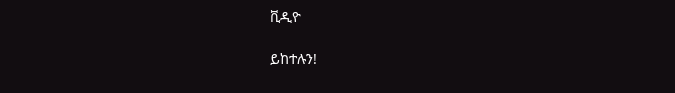ቪዲዮ

ይከተሉን!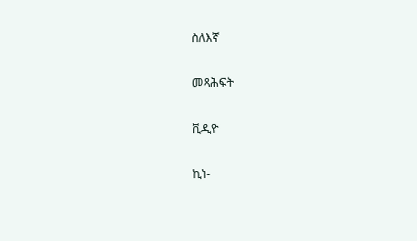ስለእኛ

መጻሕፍት

ቪዲዮ

ኪነ-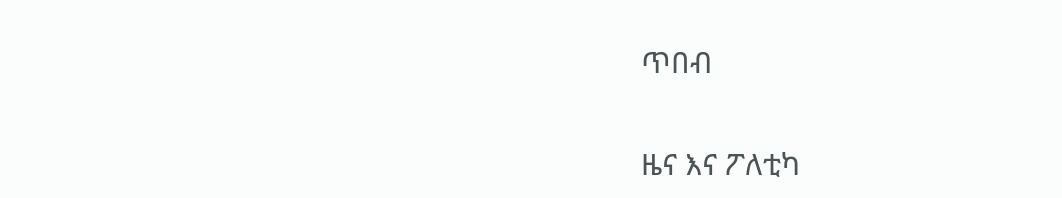ጥበብ

ዜና እና ፖለቲካ